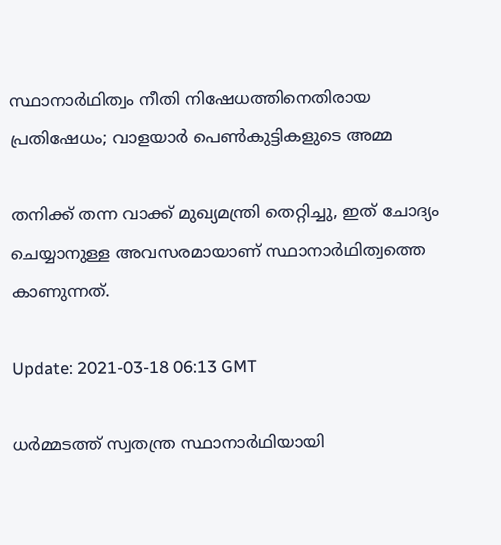സ്ഥാനാര്‍ഥിത്വം നീതി നിഷേധത്തിനെതിരായ പ്രതിഷേധം; വാളയാര്‍ പെണ്‍കുട്ടികളുടെ അമ്മ

തനിക്ക് തന്ന വാക്ക് മുഖ്യമന്ത്രി തെറ്റിച്ചു, ഇത് ചോദ്യം ചെയ്യാനുള്ള അവസരമായാണ് സ്ഥാനാര്‍ഥിത്വത്തെ കാണുന്നത്.

Update: 2021-03-18 06:13 GMT

ധര്‍മ്മടത്ത് സ്വതന്ത്ര സ്ഥാനാര്‍ഥിയായി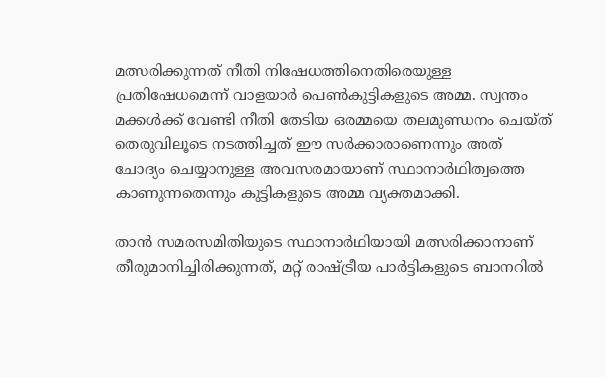മത്സരിക്കുന്നത് നീതി നിഷേധത്തിനെതിരെയുള്ള പ്രതിഷേധമെന്ന് വാളയാര്‍ പെണ്‍കുട്ടികളുടെ അമ്മ. സ്വന്തം മക്കള്‍ക്ക് വേണ്ടി നീതി തേടിയ ഒരമ്മയെ തലമുണ്ഡനം ചെയ്ത് തെരുവിലൂടെ നടത്തിച്ചത് ഈ സര്‍ക്കാരാണെന്നും അത് ചോദ്യം ചെയ്യാനുള്ള അവസരമായാണ് സ്ഥാനാര്‍ഥിത്വത്തെ കാണുന്നതെന്നും കുട്ടികളുടെ അമ്മ വ്യക്തമാക്കി.

താന്‍ സമരസമിതിയുടെ സ്ഥാനാര്‍ഥിയായി മത്സരിക്കാനാണ് തീരുമാനിച്ചിരിക്കുന്നത്, മറ്റ് രാഷ്ട്രീയ പാര്‍ട്ടികളുടെ ബാനറില്‍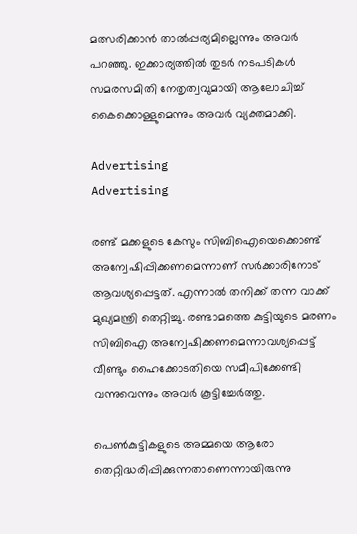മത്സരിക്കാന്‍ താല്‍പ്പര്യമില്ലെന്നും അവര്‍ പറഞ്ഞു. ഇക്കാര്യത്തില്‍ തുടര്‍ നടപടികള്‍ സമരസമിതി നേതൃത്വവുമായി ആലോചിച്ച് കൈക്കൊള്ളുമെന്നും അവര്‍ വ്യക്തമാക്കി.

Advertising
Advertising

രണ്ട് മക്കളുടെ കേസും സിബിഐയെക്കൊണ്ട് അന്വേഷിപ്പിക്കണമെന്നാണ് സര്‍ക്കാരിനോട് ആവശ്യപ്പെട്ടത്. എന്നാല്‍ തനിക്ക് തന്ന വാക്ക് മുഖ്യമന്ത്രി തെറ്റിച്ചു. രണ്ടാമത്തെ കുട്ടിയുടെ മരണം സിബിഐ അന്വേഷിക്കണമെന്നാവശ്യപ്പെട്ട് വീണ്ടും ഹൈക്കോടതിയെ സമീപിക്കേണ്ടി വന്നുവെന്നും അവര്‍ കൂട്ടിച്ചേര്‍ത്തു.

പെണ്‍കുട്ടികളുടെ അമ്മയെ ആരോ തെറ്റിദ്ധരിപ്പിക്കുന്നതാണെന്നായിരുന്നു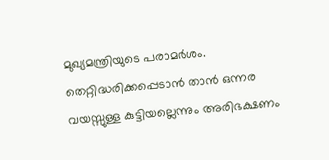മുഖ്യമന്ത്രിയുടെ പരാമര്‍ശം. തെറ്റിദ്ധരിക്കപ്പെടാന്‍ താന്‍ ഒന്നര വയസ്സുള്ള കുട്ടിയല്ലെന്നും അരിഭക്ഷണം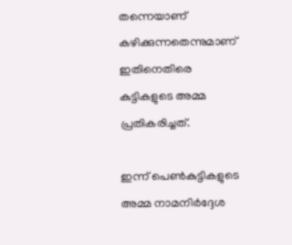തന്നെയാണ് കഴിക്കുന്നതെന്നുമാണ് ഇതിനെതിരെ കുട്ടികളുടെ അമ്മ പ്രതികരിച്ചത്.

ഇന്ന് പെണ്‍കുട്ടികളുടെ അമ്മ നാമനിര്‍ദ്ദേശ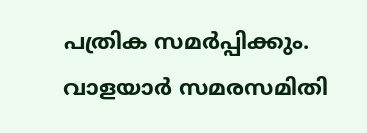പത്രിക സമര്‍പ്പിക്കും. വാളയാര്‍ സമരസമിതി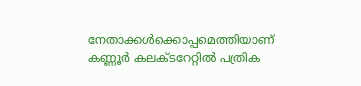നേതാക്കള്‍ക്കൊപ്പമെത്തിയാണ് കണ്ണൂർ കലക്ടറേറ്റിൽ പത്രിക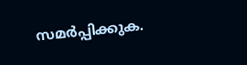സമർപ്പിക്കുക.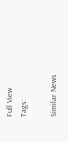Full View
Tags:

Similar News